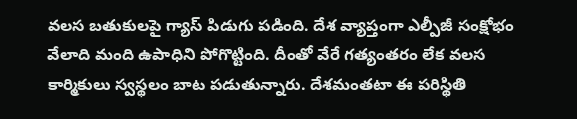వలస బతుకులపై గ్యాస్ పిడుగు పడింది. దేశ వ్యాప్తంగా ఎల్పీజీ సంక్షోభం వేలాది మంది ఉపాధిని పోగొట్టింది. దీంతో వేరే గత్యంతరం లేక వలస కార్మికులు స్వస్థలం బాట పడుతున్నారు. దేశమంతటా ఈ పరిస్థితి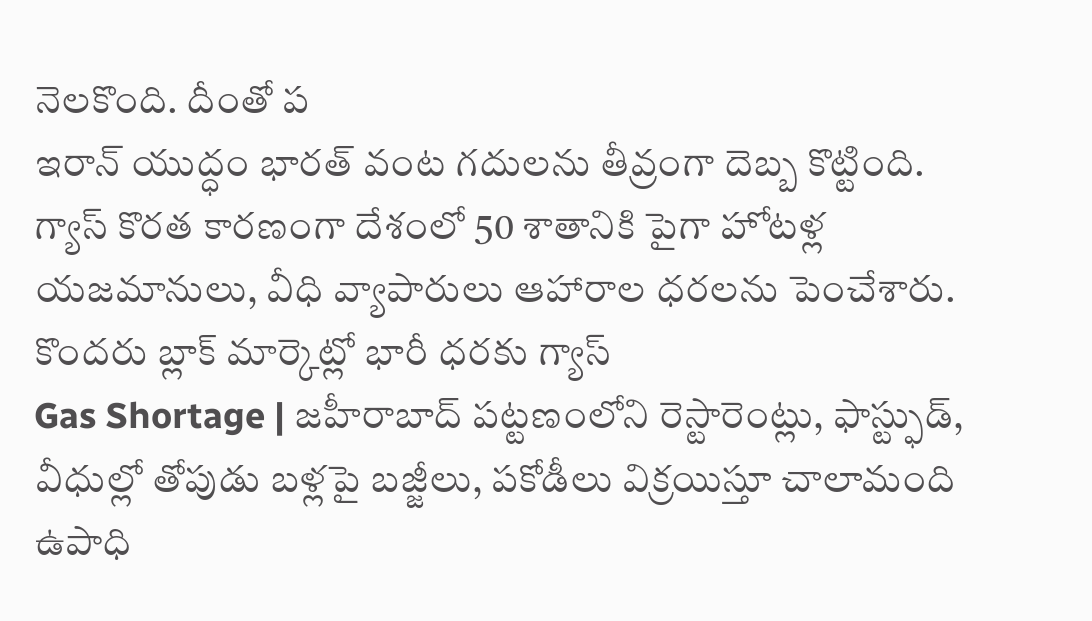నెలకొంది. దీంతో ప
ఇరాన్ యుద్ధం భారత్ వంట గదులను తీవ్రంగా దెబ్బ కొట్టింది. గ్యాస్ కొరత కారణంగా దేశంలో 50 శాతానికి పైగా హోటళ్ల యజమానులు, వీధి వ్యాపారులు ఆహారాల ధరలను పెంచేశారు. కొందరు బ్లాక్ మార్కెట్లో భారీ ధరకు గ్యాస్
Gas Shortage | జహీరాబాద్ పట్టణంలోని రెస్టారెంట్లు, ఫాస్ట్ఫుడ్, వీధుల్లో తోపుడు బళ్లపై బజ్జీలు, పకోడీలు విక్రయిస్తూ చాలామంది ఉపాధి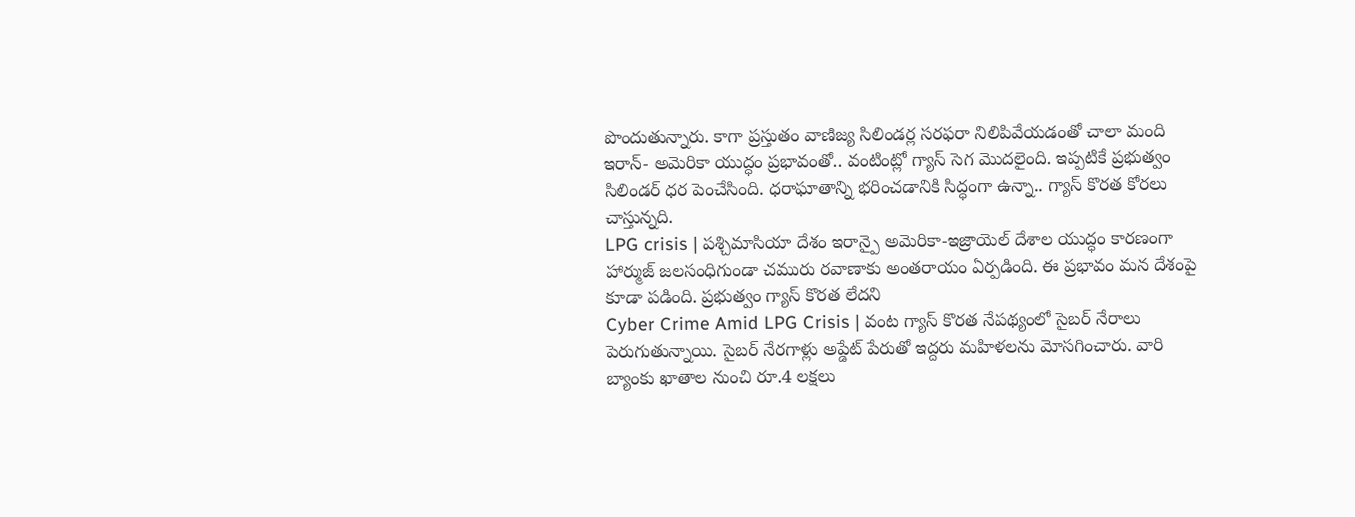పొందుతున్నారు. కాగా ప్రస్తుతం వాణిజ్య సిలిండర్ల సరఫరా నిలిపివేయడంతో చాలా మంది
ఇరాన్- అమెరికా యుద్ధం ప్రభావంతో.. వంటింట్లో గ్యాస్ సెగ మొదలైంది. ఇప్పటికే ప్రభుత్వం సిలిండర్ ధర పెంచేసింది. ధరాఘాతాన్ని భరించడానికి సిద్ధంగా ఉన్నా.. గ్యాస్ కొరత కోరలు చాస్తున్నది.
LPG crisis | పశ్చిమాసియా దేశం ఇరాన్పై అమెరికా-ఇజ్రాయెల్ దేశాల యుద్ధం కారణంగా హార్ముజ్ జలసంధిగుండా చమురు రవాణాకు అంతరాయం ఏర్పడింది. ఈ ప్రభావం మన దేశంపై కూడా పడింది. ప్రభుత్వం గ్యాస్ కొరత లేదని
Cyber Crime Amid LPG Crisis | వంట గ్యాస్ కొరత నేపథ్యంలో సైబర్ నేరాలు పెరుగుతున్నాయి. సైబర్ నేరగాళ్లు అప్డేట్ పేరుతో ఇద్దరు మహిళలను మోసగించారు. వారి బ్యాంకు ఖాతాల నుంచి రూ.4 లక్షలు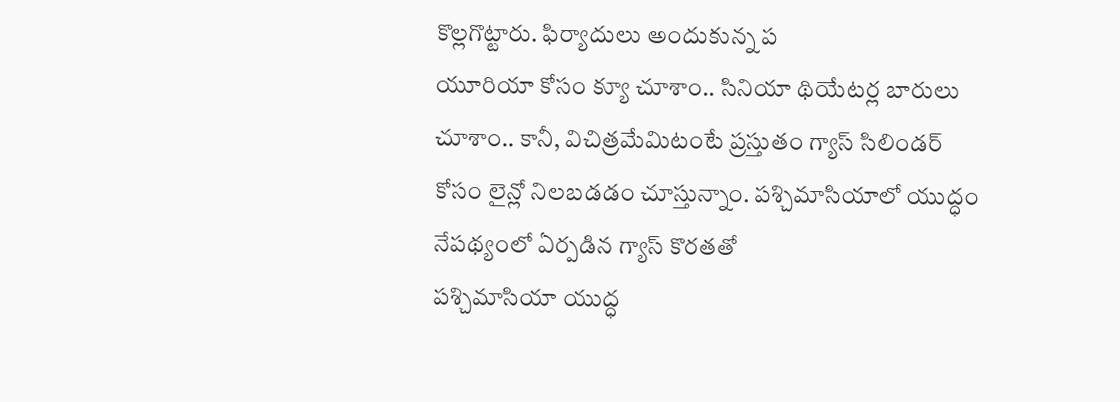కొల్లగొట్టారు. ఫిర్యాదులు అందుకున్న ప
యూరియా కోసం క్యూ చూశాం.. సినియా థియేటర్ల బారులు చూశాం.. కానీ, విచిత్రమేమిటంటే ప్రస్తుతం గ్యాస్ సిలిండర్ కోసం లైన్లో నిలబడడం చూస్తున్నాం. పశ్చిమాసియాలో యుద్ధం నేపథ్యంలో ఏర్పడిన గ్యాస్ కొరతతో
పశ్చిమాసియా యుద్ధ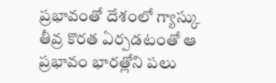ప్రభావంతో దేశంలో గ్యాస్కు తీవ్ర కొరత ఏర్పడటంతో ఆ ప్రభావం భారత్లోని పలు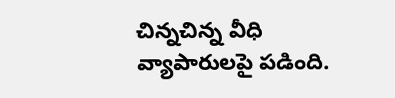చిన్నచిన్న వీధి వ్యాపారులపై పడింది.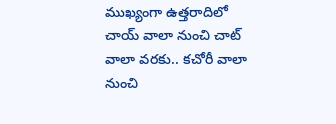ముఖ్యంగా ఉత్తరాదిలో చాయ్ వాలా నుంచి చాట్ వాలా వరకు.. కచోరీ వాలా నుంచి